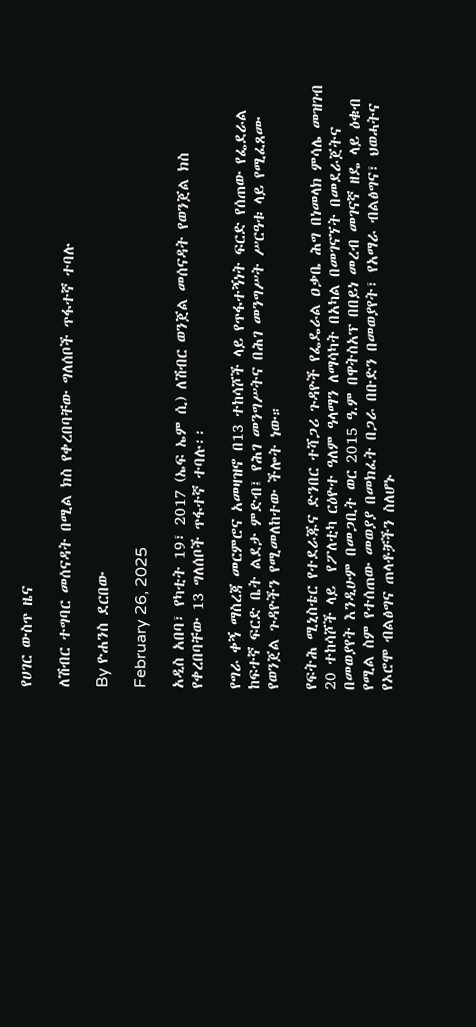የሀገር ውስጥ ዜና

ለሽብር ተግባር መሰናዳት በሚል ክስ የቀረበባቸው ግለሰቦች ጥፋተኛ ተባሉ

By ዮሐንስ ደርበው

February 26, 2025

አዲስ አበባ፣ የካቲት 19፣ 2017 (ኤፍ ኤም ሲ) ለሽብር ወንጀል መሰናዳት የወንጀል ክስ የቀረበባቸው 13 ግለሰቦች ጥፋተኛ ተባሉ፡፡

የግራ ቀኝ ማስረጃ መርምሮና አመዛዝኖ በ13 ተከሳሾች ላይ የጥፋተኝነት ፍርድ የሰጠው የፌደራል ከፍተኛ ፍርድ ቤት ልደታ ምድብ፤ የሕገ መንግሥትና በሕገ መንግሥት ሥርዓቱ ላይ የሚፈጸሙ የወንጀል ጉዳዮችን የሚመለከተው ችሎት ነው።

የፍትሕ ሚኒስቴር የተደራጁና ድንበር ተሻጋሪ ጉዳዮች የፌዴራል ዐቃቤ ሕግ በነመላክ ምሳሌ መዝገብ 20 ተከሳሾች ላይ  የፖለቲካ ርዕዮተ ዓለም ዓላማን ለማሳካት በአካል በመገናኘት በመደራጀትና በመወያየት እንዲሁም በመጋቢት ወር 2015 ዓ.ም በዋትስአፕ በበይነ መረብ መገናኛ ዘዴ ላይ ዕቁብ የሚል ስም የተሰጠው መወያያ በመክፈት በጋራ በቡድን በመወያየት፣ የአማራ ብልፅግና፣ ህወሓትና የኦሮሞ ብልፅግና ጠላቶቻችን ስለሆኑ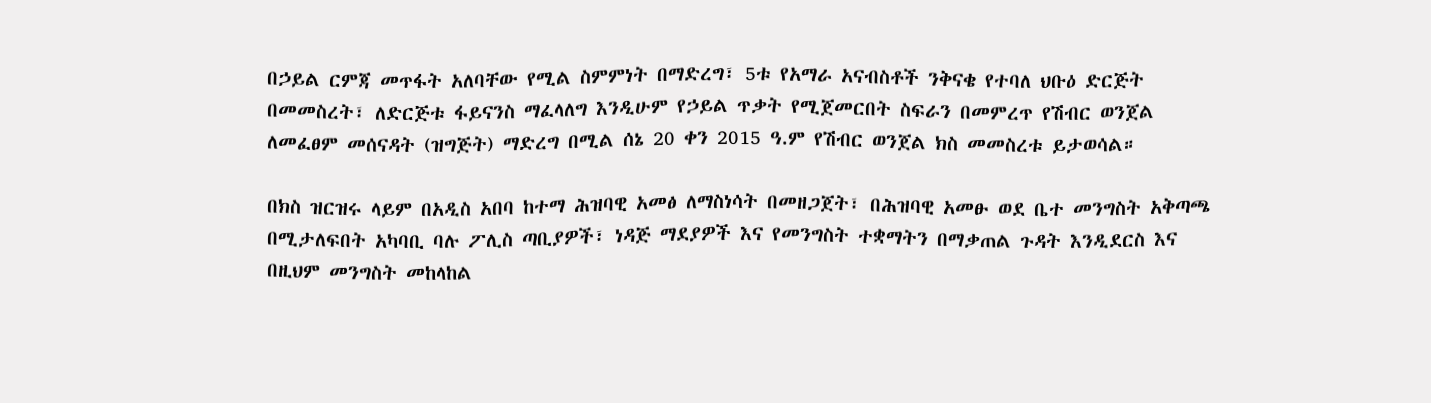በኃይል ርምጃ መጥፋት አለባቸው የሚል ስምምነት በማድረግ፣ 5ቱ የአማራ አናብስቶች ንቅናቄ የተባለ ህቡዕ ድርጅት በመመስረት፣ ለድርጅቱ ፋይናንስ ማፈላለግ እንዲሁም የኃይል ጥቃት የሚጀመርበት ስፍራን በመምረጥ የሽብር ወንጀል ለመፈፀም መሰናዳት (ዝግጅት) ማድረግ በሚል ሰኔ 20 ቀን 2015 ዓ.ም የሽብር ወንጀል ክስ መመስረቱ ይታወሳል።

በክስ ዝርዝሩ ላይም በአዲስ አበባ ከተማ ሕዝባዊ አመፅ ለማስነሳት በመዘጋጀት፣ በሕዝባዊ አመፁ ወደ ቤተ መንግስት አቅጣጫ በሚታለፍበት አካባቢ ባሉ ፖሊስ ጣቢያዎች፣ ነዳጅ ማደያዎች እና የመንግስት ተቋማትን በማቃጠል ጉዳት እንዲደርስ እና በዚህም መንግስት መከላከል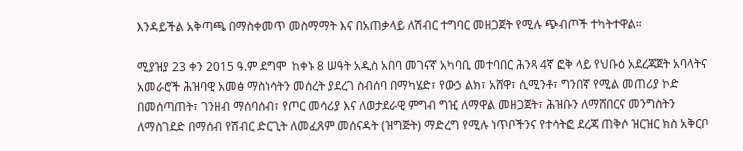እንዳይችል አቅጣጫ በማስቀመጥ መስማማት እና በአጠቃላይ ለሽብር ተግባር መዘጋጀት የሚሉ ጭብጦች ተካትተዋል።

ሚያዝያ 23 ቀን 2015 ዓ.ም ደግሞ  ከቀኑ 8 ሠዓት አዲስ አበባ መገናኛ አካባቢ መተባበር ሕንጻ 4ኛ ፎቅ ላይ የህቡዕ አደረጃጀት አባላትና አመራሮች ሕዝባዊ አመፅ ማስነሳትን መሰረት ያደረገ ስብሰባ በማካሄድ፣ የውኃ ልክ፣ አሸዋ፣ ሲሚንቶ፣ ግንበኛ የሚል መጠሪያ ኮድ በመሰጣጠት፣ ገንዘብ ማሰባሰብ፣ የጦር መሳሪያ እና ለወታደራዊ ምግብ ግዢ ለማዋል መዘጋጀት፣ ሕዝቡን ለማሸበርና መንግስትን ለማስገደድ በማሰብ የሽብር ድርጊት ለመፈጸም መሰናዳት (ዝግጅት) ማድረግ የሚሉ ነጥቦችንና የተሳትፎ ደረጃ ጠቅሶ ዝርዝር ክስ አቅርቦ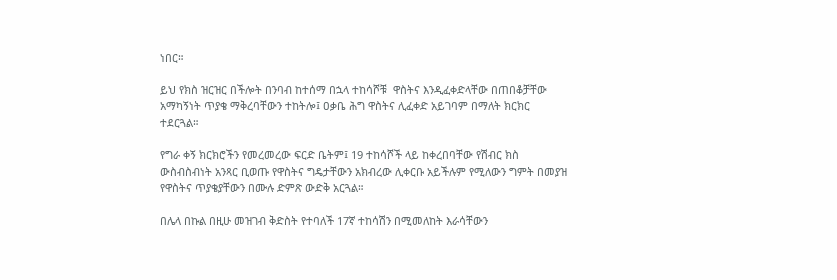ነበር።

ይህ የክስ ዝርዝር በችሎት በንባብ ከተሰማ በኋላ ተከሳሾቹ  ዋስትና እንዲፈቀድላቸው በጠበቆቻቸው አማካኝነት ጥያቄ ማቅረባቸውን ተከትሎ፤ ዐቃቤ ሕግ ዋስትና ሊፈቀድ አይገባም በማለት ክርክር ተደርጓል።

የግራ ቀኝ ክርክሮችን የመረመረው ፍርድ ቤትም፤ 19 ተከሳሾች ላይ ከቀረበባቸው የሽብር ክስ ውስብስብነት አንጻር ቢወጡ የዋስትና ግዴታቸውን አክብረው ሊቀርቡ አይችሉም የሚለውን ግምት በመያዝ የዋስትና ጥያቄያቸውን በሙሉ ድምጽ ውድቅ አርጓል።

በሌላ በኩል በዚሁ መዝገብ ቅድስት የተባለች 17ኛ ተከሳሽን በሚመለከት እራሳቸውን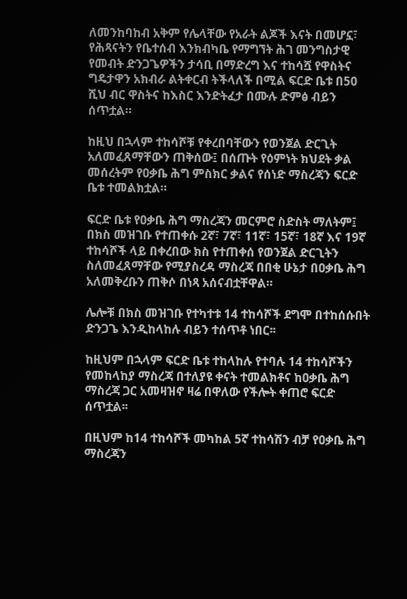ለመንከባከብ አቅም የሌላቸው የአራት ልጆች እናት በመሆኗ፣ የሕጻናትን የቤተሰብ እንክብካቤ የማግኘት ሕገ መንግስታዊ የመብት ድንጋጌዎችን ታሳቢ በማድረግ እና ተከሳሿ የዋስትና ግዴታዋን አክብራ ልትቀርብ ትችላለች በሚል ፍርድ ቤቱ በ50 ሺህ ብር ዋስትና ከእስር እንድትፈታ በሙሉ ድምፅ ብይን ሰጥቷል።

ከዚህ በኋላም ተከሳሾቹ የቀረበባቸውን የወንጀል ድርጊት አለመፈጸማቸውን ጠቅሰው፤ በሰጡት የዕምነት ክህደት ቃል መሰረትም የዐቃቤ ሕግ ምስክር ቃልና የሰነድ ማስረጃን ፍርድ ቤቱ ተመልክቷል።

ፍርድ ቤቱ የዐቃቤ ሕግ ማስረጃን መርምሮ ስድስት ማለትም፤ በክስ መዝገቡ የተጠቀሱ 2ኛ፣ 7ኛ፣ 11ኛ፣ 15ኛ፣ 18ኛ እና 19ኛ ተከሳሾች ላይ በቀረበው ክስ የተጠቀሰ የወንጀል ድርጊትን ስለመፈጸማቸው የሚያስረዳ ማስረጃ በበቂ ሁኔታ በዐቃቤ ሕግ አለመቅረቡን ጠቅሶ በነጻ አሰናብቷቸዋል።

ሌሎቹ በክስ መዝገቡ የተካተቱ 14 ተከሳሾች ደግሞ በተከሰሱበት ድንጋጌ እንዲከላከሉ ብይን ተሰጥቶ ነበር፡፡

ከዚህም በኋላም ፍርድ ቤቱ ተከላከሉ የተባሉ 14 ተከሳሾችን የመከላከያ ማስረጃ በተለያዩ ቀናት ተመልክቶና ከዐቃቤ ሕግ ማስረጃ ጋር አመዛዝኖ ዛሬ በዋለው የችሎት ቀጠሮ ፍርድ ሰጥቷል፡፡

በዚህም ከ14 ተከሳሾች መካከል 5ኛ ተከሳሽን ብቻ የዐቃቤ ሕግ ማስረጃን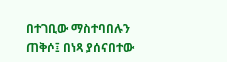በተገቢው ማስተባበሉን ጠቅሶ፤ በነጻ ያሰናበተው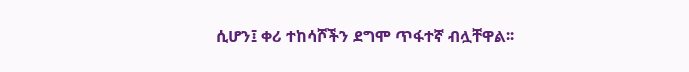ሲሆን፤ ቀሪ ተከሳሾችን ደግሞ ጥፋተኛ ብሏቸዋል፡፡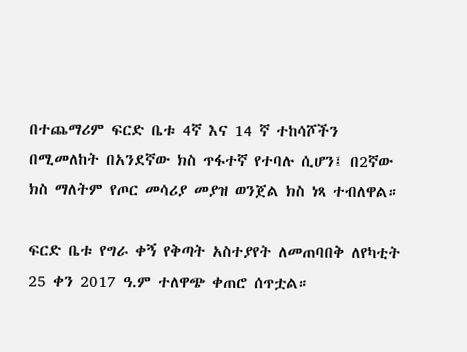በተጨማሪም ፍርድ ቤቱ 4ኛ እና 14 ኛ ተከሳሾችን በሚመለከት በአንደኛው ክስ ጥፋተኛ የተባሉ ሲሆን፤ በ2ኛው ክስ ማለትም የጦር መሳሪያ መያዝ ወንጀል ክስ ነጻ ተብለዋል።

ፍርድ ቤቱ የግራ ቀኝ የቅጣት አስተያየት ለመጠባበቅ ለየካቲት 25 ቀን 2017 ዓ.ም ተለዋጭ ቀጠሮ ሰጥቷል።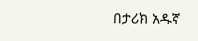በታሪክ አዱኛ